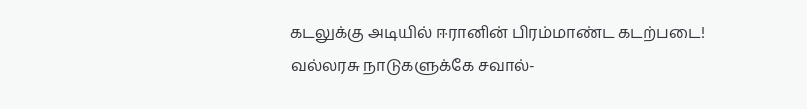கடலுக்கு அடியில் ஈரானின் பிரம்மாண்ட கடற்படை! வல்லரசு நாடுகளுக்கே சவால்-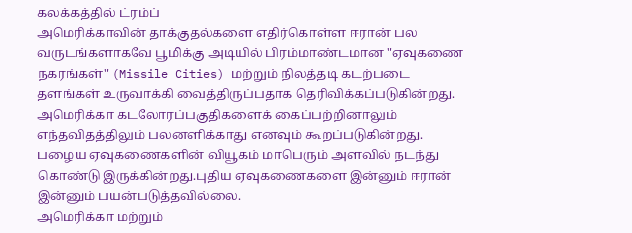கலக்கத்தில் ட்ரம்ப்
அமெரிக்காவின் தாக்குதல்களை எதிர்கொள்ள ஈரான் பல வருடங்களாகவே பூமிக்கு அடியில் பிரம்மாண்டமான "ஏவுகணை நகரங்கள்" (Missile Cities) மற்றும் நிலத்தடி கடற்படை தளங்கள் உருவாக்கி வைத்திருப்பதாக தெரிவிக்கப்படுகின்றது.
அமெரிக்கா கடலோரப்பகுதிகளைக் கைப்பற்றினாலும் எந்தவிதத்திலும் பலனளிக்காது எனவும் கூறப்படுகின்றது.
பழைய ஏவுகணைகளின் வியூகம் மாபெரும் அளவில் நடந்து கொண்டு இருக்கின்றது.புதிய ஏவுகணைகளை இன்னும் ஈரான் இன்னும் பயன்படுத்தவில்லை.
அமெரிக்கா மற்றும்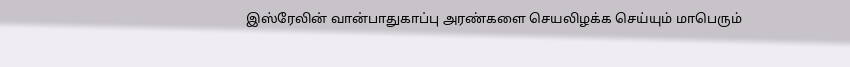இஸ்ரேலின் வான்பாதுகாப்பு அரண்களை செயலிழக்க செய்யும் மாபெரும்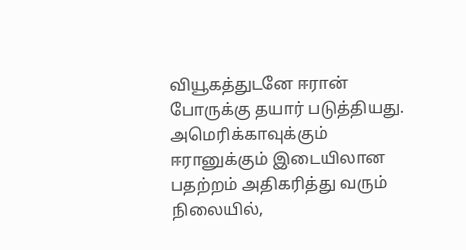வியூகத்துடனே ஈரான் போருக்கு தயார் படுத்தியது.
அமெரிக்காவுக்கும் ஈரானுக்கும் இடையிலான பதற்றம் அதிகரித்து வரும் நிலையில்,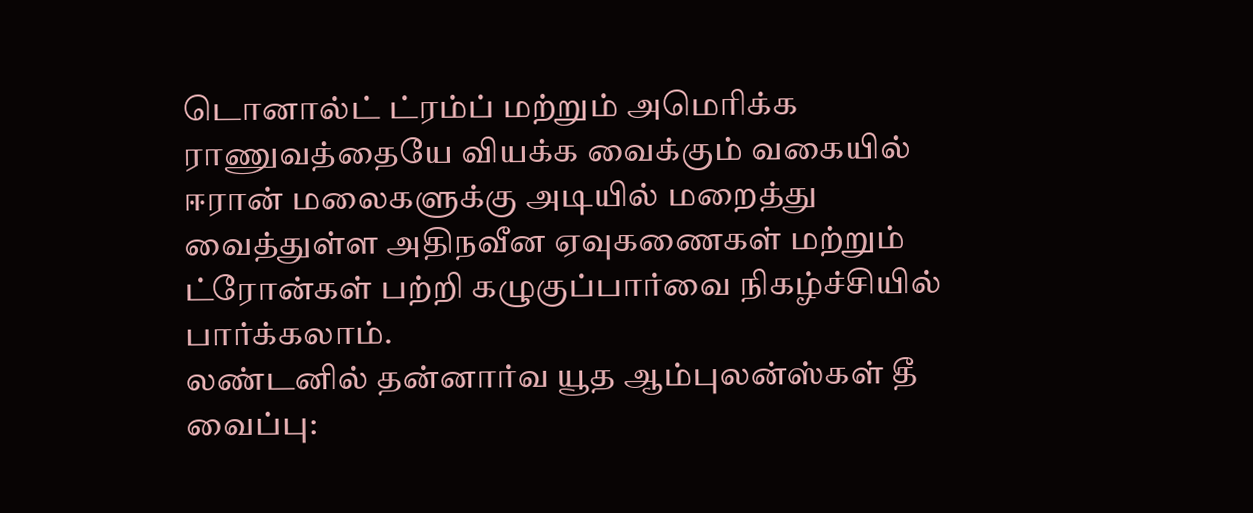டொனால்ட் ட்ரம்ப் மற்றும் அமெரிக்க ராணுவத்தையே வியக்க வைக்கும் வகையில் ஈரான் மலைகளுக்கு அடியில் மறைத்து வைத்துள்ள அதிநவீன ஏவுகணைகள் மற்றும் ட்ரோன்கள் பற்றி கழுகுப்பார்வை நிகழ்ச்சியில் பார்க்கலாம்.
லண்டனில் தன்னார்வ யூத ஆம்புலன்ஸ்கள் தீ வைப்பு: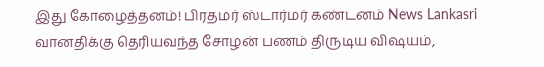இது கோழைத்தனம்! பிரதமர் ஸ்டார்மர் கண்டனம் News Lankasri
வானதிக்கு தெரியவந்த சோழன் பணம் திருடிய விஷயம்,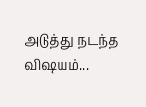அடுத்து நடந்த விஷயம்...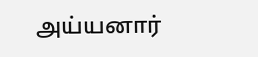அய்யனார்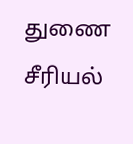துணை சீரியல்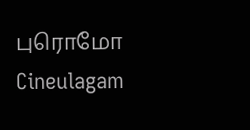புரொமோ Cineulagam